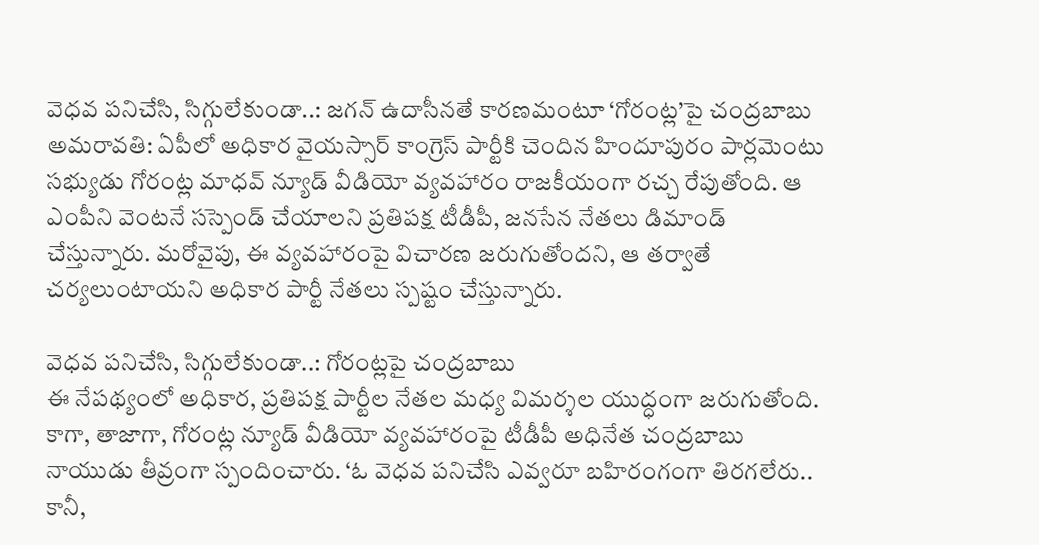వెధవ పనిచేసి, సిగ్గులేకుండా..: జగన్ ఉదాసీనతే కారణమంటూ ‘గోరంట్ల’పై చంద్రబాబు
అమరావతి: ఏపీలో అధికార వైయస్సార్ కాంగ్రెస్ పార్టీకి చెందిన హిందూపురం పార్లమెంటు సభ్యుడు గోరంట్ల మాధవ్ న్యూడ్ వీడియో వ్యవహారం రాజకీయంగా రచ్చ రేపుతోంది. ఆ ఎంపీని వెంటనే సస్పెండ్ చేయాలని ప్రతిపక్ష టీడీపీ, జనసేన నేతలు డిమాండ్ చేస్తున్నారు. మరోవైపు, ఈ వ్యవహారంపై విచారణ జరుగుతోందని, ఆ తర్వాతే చర్యలుంటాయని అధికార పార్టీ నేతలు స్పష్టం చేస్తున్నారు.

వెధవ పనిచేసి, సిగ్గులేకుండా..: గోరంట్లపై చంద్రబాబు
ఈ నేపథ్యంలో అధికార, ప్రతిపక్ష పార్టీల నేతల మధ్య విమర్శల యుద్ధంగా జరుగుతోంది. కాగా, తాజాగా, గోరంట్ల న్యూడ్ వీడియో వ్యవహారంపై టీడీపీ అధినేత చంద్రబాబు నాయుడు తీవ్రంగా స్పందించారు. ‘ఓ వెధవ పనిచేసి ఎవ్వరూ బహిరంగంగా తిరగలేరు.. కానీ,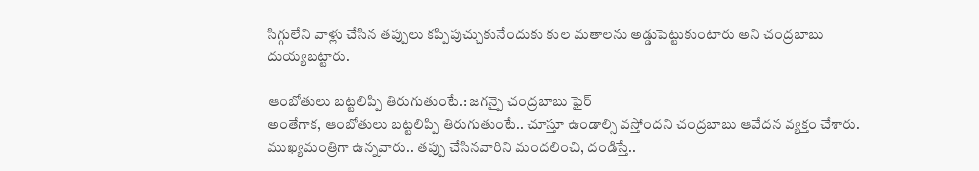సిగ్గులేని వాళ్లు చేసిన తప్పులు కప్పిపుచ్చుకునేందుకు కుల మతాలను అడ్డుపెట్టుకుంటారు అని చంద్రబాబు దుయ్యబట్టారు.

ఆంబోతులు బట్టలిప్పి తిరుగుతుంటే.: జగన్పై చంద్రబాబు ఫైర్
అంతేగాక, ఆంబోతులు బట్టలిప్పి తిరుగుతుంటే.. చూస్తూ ఉండాల్సి వస్తోందని చంద్రబాబు ఆవేదన వ్యక్తం చేశారు. ముఖ్యమంత్రిగా ఉన్నవారు.. తప్పు చేసినవారిని మందలించి, దండిస్తే..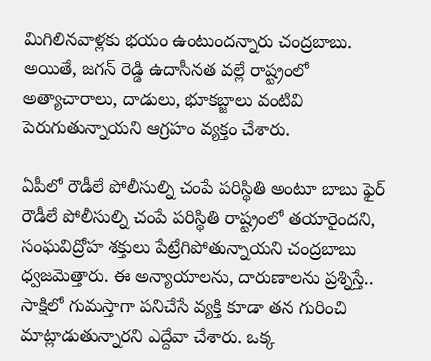మిగిలినవాళ్లకు భయం ఉంటుందన్నారు చంద్రబాబు. అయితే, జగన్ రెడ్డి ఉదాసీనత వల్లే రాష్ట్రంలో అత్యాచారాలు, దాడులు, భూకబ్జాలు వంటివి పెరుగుతున్నాయని ఆగ్రహం వ్యక్తం చేశారు.

ఏపీలో రౌడీలే పోలీసుల్ని చంపే పరిస్థితి అంటూ బాబు ఫైర్
రౌడీలే పోలీసుల్ని చంపే పరిస్థితి రాష్ట్రంలో తయారైందని, సంఘవిద్రోహ శక్తులు పేట్రేగిపోతున్నాయని చంద్రబాబు ధ్వజమెత్తారు. ఈ అన్యాయాలను, దారుణాలను ప్రశ్నిస్తే.. సాక్షిలో గుమస్తాగా పనిచేసే వ్యక్తి కూడా తన గురించి మాట్లాడుతున్నారని ఎద్దేవా చేశారు. ఒక్క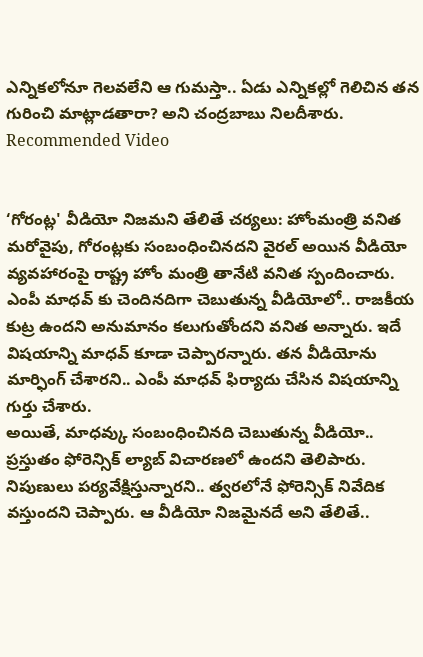ఎన్నికలోనూ గెలవలేని ఆ గుమస్తా.. ఏడు ఎన్నికల్లో గెలిచిన తన గురించి మాట్లాడతారా? అని చంద్రబాబు నిలదీశారు.
Recommended Video


‘గోరంట్ల' వీడియో నిజమని తేలితే చర్యలు: హోంమంత్రి వనిత
మరోవైపు, గోరంట్లకు సంబంధించినదని వైరల్ అయిన వీడియో వ్యవహారంపై రాష్ట్ర హోం మంత్రి తానేటి వనిత స్పందించారు. ఎంపీ మాధవ్ కు చెందినదిగా చెబుతున్న వీడియోలో.. రాజకీయ కుట్ర ఉందని అనుమానం కలుగుతోందని వనిత అన్నారు. ఇదే విషయాన్ని మాధవ్ కూడా చెప్పారన్నారు. తన వీడియోను మార్ఫింగ్ చేశారని.. ఎంపీ మాధవ్ ఫిర్యాదు చేసిన విషయాన్ని గుర్తు చేశారు.
అయితే, మాధవ్కు సంబంధించినది చెబుతున్న వీడియో.. ప్రస్తుతం ఫోరెన్సిక్ ల్యాబ్ విచారణలో ఉందని తెలిపారు. నిపుణులు పర్యవేక్షిస్తున్నారని.. త్వరలోనే ఫోరెన్సిక్ నివేదిక వస్తుందని చెప్పారు. ఆ వీడియో నిజమైనదే అని తేలితే..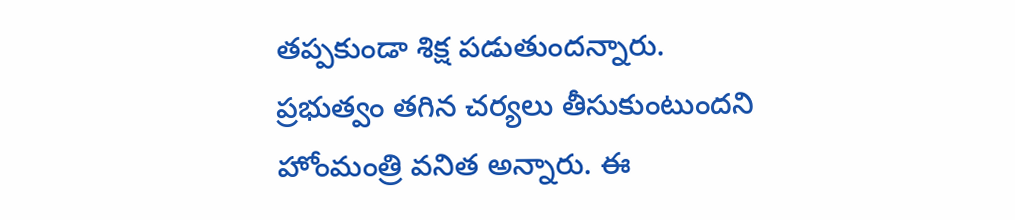తప్పకుండా శిక్ష పడుతుందన్నారు.
ప్రభుత్వం తగిన చర్యలు తీసుకుంటుందని హోంమంత్రి వనిత అన్నారు. ఈ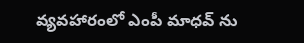వ్యవహారంలో ఎంపీ మాధవ్ ను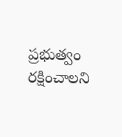ప్రభుత్వం రక్షించాలని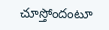చూస్తోందంటూ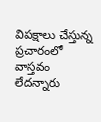విపక్షాలు చేస్తున్న ప్రచారంలో వాస్తవం లేదన్నారు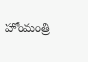హోంమంత్రి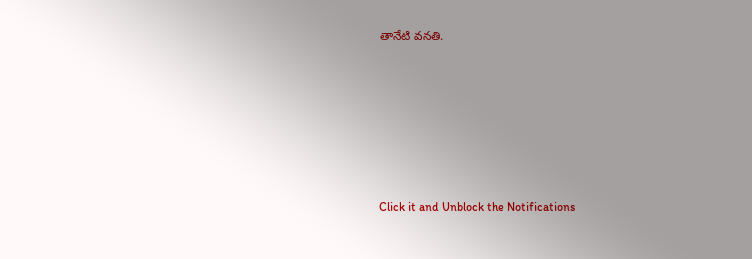తానేటి వనతి.












Click it and Unblock the Notifications